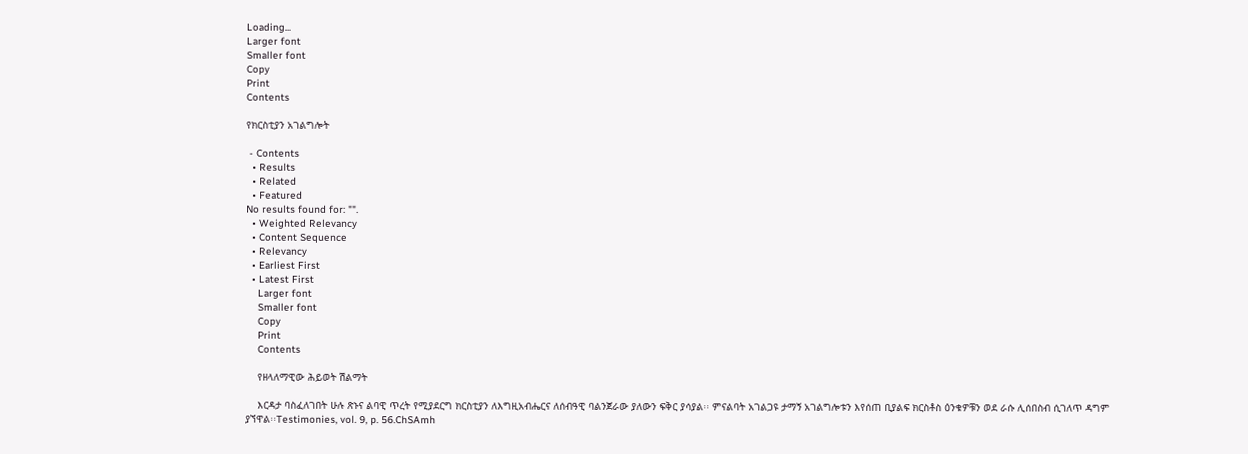Loading...
Larger font
Smaller font
Copy
Print
Contents

የክርስቲያን አገልግሎት

 - Contents
  • Results
  • Related
  • Featured
No results found for: "".
  • Weighted Relevancy
  • Content Sequence
  • Relevancy
  • Earliest First
  • Latest First
    Larger font
    Smaller font
    Copy
    Print
    Contents

    የዘላለማዊው ሕይወት ሽልማት

    እርዳታ ባስፈለገበት ሁሉ ጽኑና ልባዊ ጥረት የሚያደርግ ክርስቲያን ለእግዚአብሔርና ለሰብዓዊ ባልንጀራው ያለውን ፍቅር ያሳያል፡፡ ምናልባት አገልጋዩ ታማኝ አገልግሎቱን እየሰጠ ቢያልፍ ክርስቶስ ዕንቁዎቹን ወደ ራሱ ሊሰበስብ ሲገለጥ ዳግም ያኘዋል፡፡Testimonies, vol. 9, p. 56.ChSAmh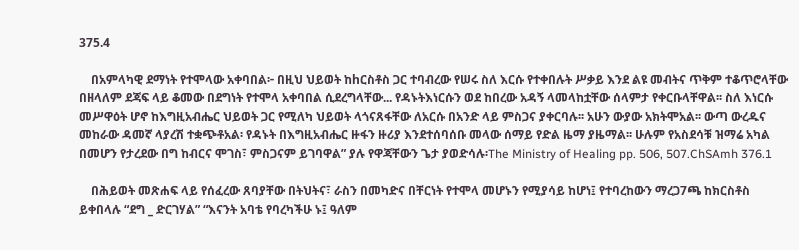375.4

    በአምላካዊ ደማነት የተሞላው አቀባበል፦ በዚህ ህይወት ከhርስቶስ ጋር ተባብረው የሠሩ ስለ እርሱ የተቀበሉት ሥቃይ እንደ ልዩ መብትና ጥቅም ተቆጥሮላቸው በዘላለም ደጃፍ ላይ ቆመው በደግነት የተሞላ አቀባበል ሲደረግላቸው... የዳኑትእነርሱን ወደ ከበረው አዳኝ ላመላከቷቸው ሰላምታ የቀርቡላቸዋል፡፡ ስለ እነርሱ መሥዋዕት ሆኖ ከእግዚአብሔር ህይወት ጋር የሚለካ ህይወት ላጎናጸፋቸው ለአርሱ በአንድ ላይ ምስጋና ያቀርባሉ፡፡ አሁን ውያው አክትሞአል፡፡ ውጣ ውረዱና መከራው ዳመኛ ላያረሽ ተቋጭቶአል፡ የዳኑት በእግዚአብሔር ዙፋን ዙሪያ እንደተሰባሰቡ መላው ሰማይ የድል ዜማ ያዜማል፡፡ ሁሉም የአስደሳቹ ዝማሬ አካል በመሆን የታረደው በግ ከብርና ሞገስ፣ ምስጋናም ይገባዋል” ያሉ የዋጃቸውን ጌታ ያወድሳሉ፡The Ministry of Healing pp. 506, 507.ChSAmh 376.1

    በሕይወት መጽሐፍ ላይ የሰፈረው ጸባያቸው በትህትና፣ ራስን በመካድና በቸርነት የተሞላ መሆኑን የሚያሳይ ከሆነ፤ የተባረከውን ማረጋ7ጫ ከክርስቶስ ይቀበላሉ “ደግ _ ድርገሃል” “እናንት አባቴ የባረካችሁ ኑ፤ ዓለም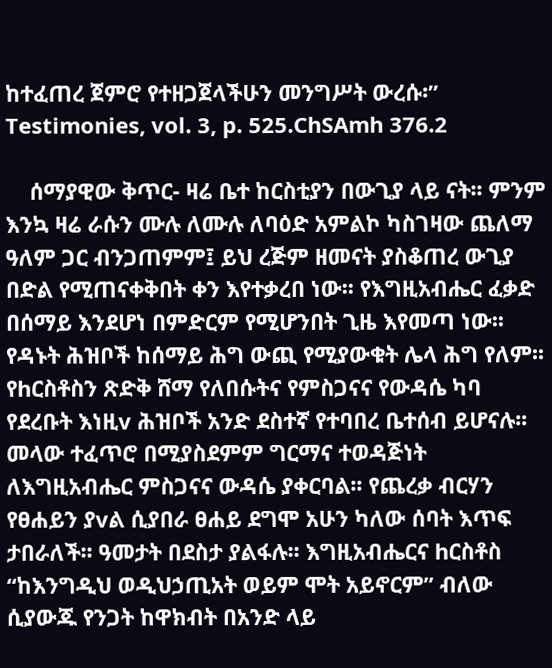ከተፈጠረ ጀምሮ የተዘጋጀላችሁን መንግሥት ውረሱ፡” Testimonies, vol. 3, p. 525.ChSAmh 376.2

    ሰማያዊው ቅጥር- ዛሬ ቤተ ከርስቲያን በውጊያ ላይ ናት፡፡ ምንም እንኳ ዛሬ ራሱን ሙሉ ለሙሉ ለባዕድ አምልኮ ካስገዛው ጨለማ ዓለም ጋር ብንጋጠምም፤ ይህ ረጅም ዘመናት ያስቆጠረ ውጊያ በድል የሚጠናቀቅበት ቀን እየተቃረበ ነው፡፡ የእግዚአብሔር ፈቃድ በሰማይ እንደሆነ በምድርም የሚሆንበት ጊዜ እየመጣ ነው፡፡ የዳኑት ሕዝቦች ከሰማይ ሕግ ውጪ የሚያውቁት ሌላ ሕግ የለም፡፡ የhርስቶስን ጽድቅ ሸማ የለበሱትና የምስጋናና የውዳሴ ካባ የደረቡት እነዚv ሕዝቦች አንድ ደስተኛ የተባበረ ቤተሰብ ይሆናሉ፡፡ መላው ተፈጥሮ በሚያስደምም ግርማና ተወዳጅነት ለእግዚአብሔር ምስጋናና ውዳሴ ያቀርባል፡፡ የጨረቃ ብርሃን የፀሐይን ያvል ሲያበራ ፀሐይ ደግሞ አሁን ካለው ሰባት እጥፍ ታበራለች፡፡ ዓመታት በደስታ ያልፋሉ፡፡ እግዚአብሔርና hርስቶስ “ከእንግዲህ ወዲህኃጢአት ወይም ሞት አይኖርም” ብለው ሲያውጁ የንጋት ከዋክብት በአንድ ላይ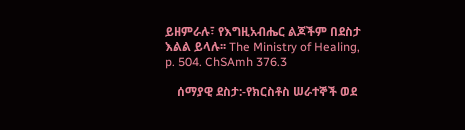ይዘምራሉ፣ የእግዚአብሔር ልጆችም በደስታ እልል ይላሉ፡፡ The Ministry of Healing, p. 504. ChSAmh 376.3

    ሰማያዊ ደስታ:-የክርስቶስ ሠራተኞች ወደ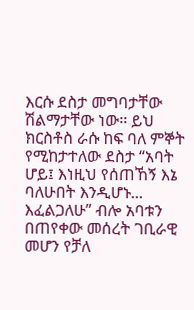እርሱ ደስታ መግባታቸው ሽልማታቸው ነው፡፡ ይህ ክርስቶስ ራሱ ከፍ ባለ ምኞት የሚከታተለው ደስታ “አባት ሆይ፤ እነዚህ የሰጠኸኝ እኔ ባለሁበት እንዲሆኑ... እፈልጋለሁ” ብሎ አባቱን በጠየቀው መሰረት ገቢራዊ መሆን የቻለ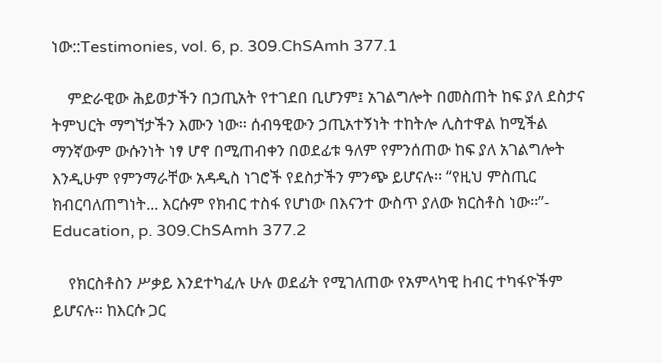ነው::Testimonies, vol. 6, p. 309.ChSAmh 377.1

    ምድራዊው ሕይወታችን በኃጢአት የተገደበ ቢሆንም፤ አገልግሎት በመስጠት ከፍ ያለ ደስታና ትምህርት ማግኘታችን እሙን ነው፡፡ ሰብዓዊውን ኃጢአተኝነት ተከትሎ ሊስተዋል ከሚችል ማንኛውም ውሱንነት ነፃ ሆኖ በሚጠብቀን በወደፊቱ ዓለም የምንሰጠው ከፍ ያለ አገልግሎት እንዲሁም የምንማራቸው አዳዲስ ነገሮች የደስታችን ምንጭ ይሆናሉ፡፡ “የዚህ ምስጢር ክብርባለጠግነት... እርሱም የክብር ተስፋ የሆነው በእናንተ ውስጥ ያለው ክርስቶስ ነው፡፡”- Education, p. 309.ChSAmh 377.2

    የክርስቶስን ሥቃይ እንደተካፈሉ ሁሉ ወደፊት የሚገለጠው የአምላካዊ hብር ተካፋዮችም ይሆናሉ፡፡ ከእርሱ ጋር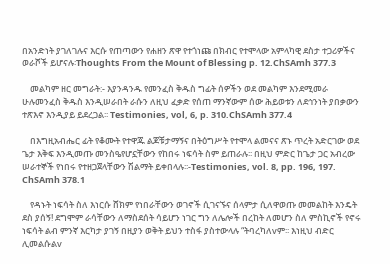በአንድነት ያገለገሉና እርሱ የጠጣውን የሐዘን ጽዋ የተጎነጩ በክብር የተሞላው አምላካዊ ደስታ ተጋሪዎችና ወራሾች ይሆናሉ፡Thoughts From the Mount of Blessing p. 12.ChSAmh 377.3

    መልካም ዘር መግራት:- እያንዳንዱ የመንፈስ ቅዱስ ግፊት ሰዎችን ወደ መልካም እንደሚመራ ሁሉመንፈስ ቅዱስ እንዲሠራበት ራሱን ለዚህ ፈቃድ የሰጠ ማንኛውም ሰው ሕይወቱን ለደኅንነት ያበቃውን ተጽእኖ እንዲያይ ይደረጋል፡፡ Testimonies, vol, 6, p. 310.ChSAmh 377.4

    በእግዚአብሔር ፊት የቆሙት የተዋጁ ልጆቹታማኝና በትዕግሥት የተሞላ ልመናና ጽኑ ጥረት አድርገው ወደ ጌታ እቅፍ እንዲመጡ መንስዔየሆኗቸውን የከበሩ ነፍሳት ስም ይጠራሉ፡፡ በዚህ ምድር ከጌታ ጋር አብረው ሠራተኞች የነበሩ የተዘጋጀላቸውን ሽልማት ይቀበላሉ፡፡-Testimonies, vol. 8, pp. 196, 197. ChSAmh 378.1

    የዳኑት ነፍሳት ስለ እነርሱ ሸክም የነበራቸውን ወገኖች ሲገናኙና ሰላምታ ሲለዋወጡ መመልከት እንዴት ደስ ያሰኝ! ደግሞም ራሳቸውን ለማስደሰት ሳይሆን ነገር ግን ለሌሎች በረከት ለመሆን ስለ ምስኪኖች የኖሩ ነፍሳት ልብ ምንኛ እርካታ ያገኝ በዚያን ወቅት ይህን ተስፋ ያስተውላሉ “ትባረካለvም፡፡ እነዚህ ብድር ሊመልሱልv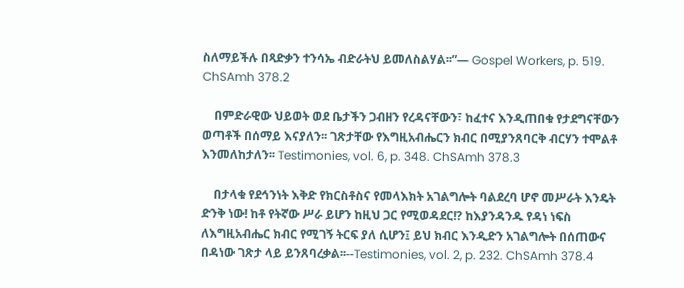ስለማይችሉ በጻድቃን ተንሳኤ ብድራትህ ይመለስልሃል፡፡”— Gospel Workers, p. 519. ChSAmh 378.2

    በምድራዊው ህይወት ወደ ቤታችን ጋብዘን የረዳናቸውን፣ ከፈተና እንዲጠበቁ የታደግናቸውን ወጣቶች በሰማይ እናያለን፡፡ ገጽታቸው የእግዚአብሔርን ክብር በሚያንጸባርቅ ብርሃን ተሞልቶ እንመለከታለን፡፡ Testimonies, vol. 6, p. 348. ChSAmh 378.3

    በታላቁ የደኅንነት እቅድ የክርስቶስና የመላእክት አገልግሎት ባልደረባ ሆኖ መሥራት እንዴት ድንቅ ነው! ከቶ የትኛው ሥራ ይሆን ከዚህ ጋር የሚወዳደር!? ከእያንዳንዱ የዳነ ነፍስ ለእግዚአብሔር ክብር የሚገኝ ትርፍ ያለ ሲሆን፤ ይህ ክብር እንዲድን አገልግሎት በሰጠውና በዳነው ገጽታ ላይ ይንጸባረቃል፡፡--Testimonies, vol. 2, p. 232. ChSAmh 378.4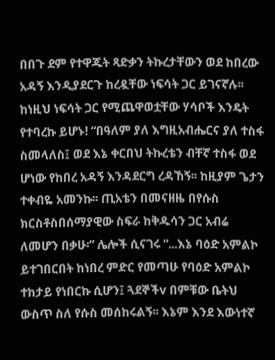በበጉ ደም የተዋጁት ጻድቃን ትኩረታቸውን ወደ ከበረው አዳኝ እንዲያደርጉ ከረዷቸው ነፍሳት ጋር ይገናኛሉ፡፡ ከነዚህ ነፍሳት ጋር የሚጨዋወቷቸው ሃሳቦች እንዴት የተባረኩ ይሆኑ! “በዓለም ያለ እግዚአብሔርና ያለ ተስፋ ስመላለስ፤ ወደ እኔ ቀርበህ ትኩረቴን ብቸኛ ተስፋ ወደ ሆነው የከበረ አዳኝ እንዳደርግ ረዳኸኝ፡፡ ከዚያም ጌታን ተቀብዬ አመንኩ፡፡ ጢአቴን በመናዘዜ በየሱስ ክርስቶስበሰማያዊው ስፍራ ከቅዱሳን ጋር አብሬ ለመሆን በቃሁ፡” ሌሎች ሲናገሩ “...እኔ ባዕድ አምልኮ ይተገበርበት ከነበረ ምድር የመጣሁ የባዕድ አምልኮ ተከታይ የነበርኩ ሲሆን፤ ጓደኞችv በምቹው ቤትህ ውስጥ ስለ የሱስ መሰከሩልኝ፡፡ እኔም እንደ እውነተኛ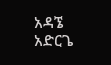አዳኜ አድርጌ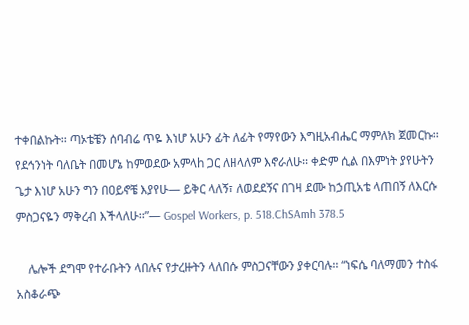ተቀበልኩት፡፡ ጣኦቴቼን ሰባብሬ ጥዬ እነሆ አሁን ፊት ለፊት የማየውን እግዚአብሔር ማምለክ ጀመርኩ፡፡ የደኅንነት ባለቤት በመሆኔ ከምወደው አምላh ጋር ለዘላለም እኖራለሁ፡፡ ቀድም ሲል በእምነት ያየሁትን ጌታ እነሆ አሁን ግን በዐይኖቼ እያየሁ— ይቅር ላለኝ፣ ለወደደኝና በገዛ ደሙ ከኃጢአቴ ላጠበኝ ለእርሱ ምስጋናዬን ማቅረብ እችላለሁ፡፡”— Gospel Workers, p. 518.ChSAmh 378.5

    ሌሎች ደግሞ የተራቡትን ላበሉና የታረዙትን ላለበሱ ምስጋናቸውን ያቀርባሉ፡፡ “ነፍሴ ባለማመን ተስፋ አስቆራጭ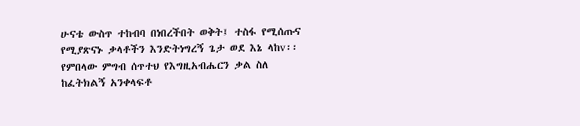ሁናቴ ውስጥ ተከብባ በነበረችበት ወቅት፤ ተስፋ የሚሰጡና የሚያጽናኑ ቃላቶችን እንድትነግረኝ ጌታ ወደ እኔ ላከv፡፡ የምበላው ምግብ ሰጥተህ የእግዚአብሔርን ቃል ስለ ከፈትክልኝ አንቀላፍቶ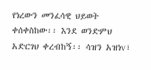የነረውን መንፈሳዊ ህይወት ቀሰቀስከው፡፡ እንደ ወንድምህ አድርገህ ቀረብከኝ፡፡ ሳዝን አዝነv፣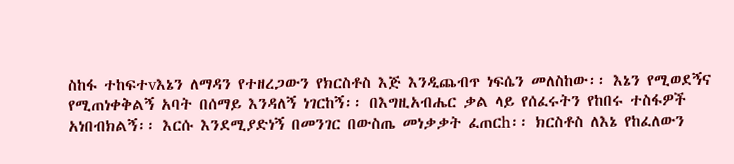ስከፋ ተከፍተvእኔን ለማዳን የተዘረጋውን የክርስቶስ እጅ እንዲጨብጥ ነፍሴን መለስከው፡፡ እኔን የሚወደኝና የሚጠነቀቅልኝ አባት በሰማይ እንዳለኝ ነገርከኝ፡፡ በእግዚአብሔር ቃል ላይ የሰፈሩትን የከበሩ ተስፋዎች አነበብክልኝ፡፡ እርሱ እንደሚያድነኝ በመንገር በውስጤ መነቃቃት ፈጠርh፡፡ ክርስቶስ ለእኔ የከፈለውን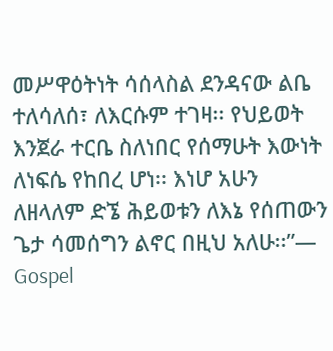መሥዋዕትነት ሳሰላስል ደንዳናው ልቤ ተለሳለሰ፣ ለእርሱም ተገዛ፡፡ የህይወት እንጀራ ተርቤ ስለነበር የሰማሁት እውነት ለነፍሴ የከበረ ሆነ፡፡ እነሆ አሁን ለዘላለም ድኜ ሕይወቱን ለእኔ የሰጠውን ጌታ ሳመሰግን ልኖር በዚህ አለሁ፡፡”— Gospel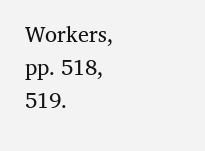Workers, pp. 518, 519.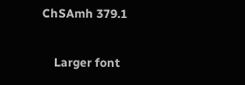ChSAmh 379.1

    Larger font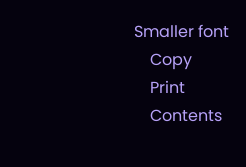Smaller font
    Copy
    Print
    Contents